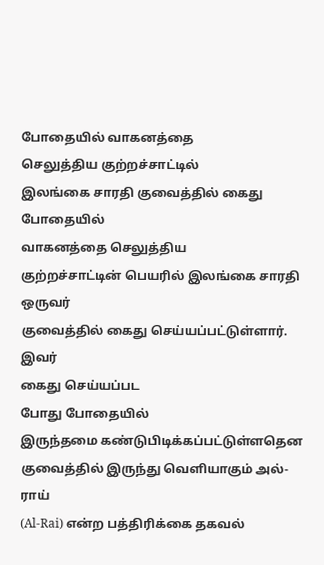போதையில் வாகனத்தை
செலுத்திய குற்றச்சாட்டில்
இலங்கை சாரதி குவைத்தில் கைது
போதையில்
வாகனத்தை செலுத்திய
குற்றச்சாட்டின் பெயரில் இலங்கை சாரதி ஒருவர்
குவைத்தில் கைது செய்யப்பட்டுள்ளார்.
இவர்
கைது செய்யப்பட
போது போதையில்
இருந்தமை கண்டுபிடிக்கப்பட்டுள்ளதென
குவைத்தில் இருந்து வெளியாகும் அல்-ராய்
(Al-Rai) என்ற பத்திரிக்கை தகவல்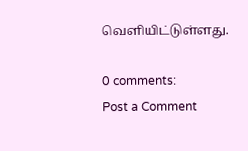வெளியிட்டுள்ளது.

0 comments:
Post a Comment